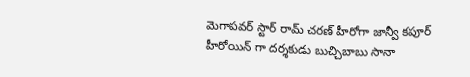మెగాపవర్ స్టార్ రామ్ చరణ్ హీరోగా జాన్వీ కపూర్ హీరోయిన్ గా దర్శకుడు బుచ్చిబాబు సానా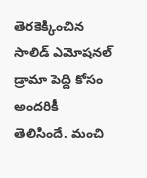తెరకెక్కించిన సాలిడ్ ఎమోషనల్ డ్రామా పెద్ది కోసం అందరికీ తెలిసిందే. మంచి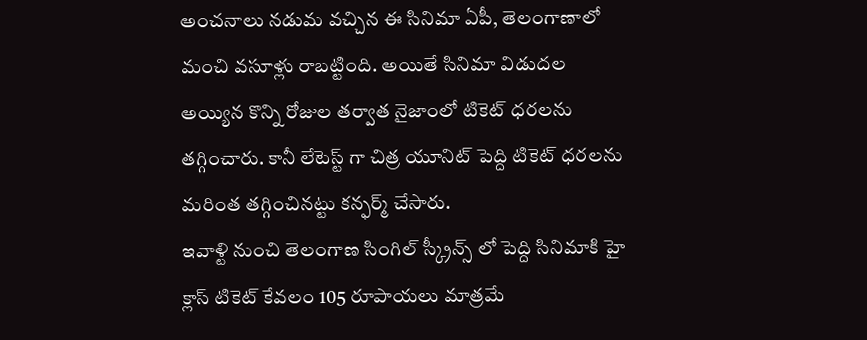అంచనాలు నడుమ వచ్చిన ఈ సినిమా ఏపీ, తెలంగాణాలో మంచి వసూళ్లు రాబట్టింది. అయితే సినిమా విడుదల అయ్యిన కొన్ని రోజుల తర్వాత నైజాంలో టికెట్ ధరలను తగ్గించారు. కానీ లేటెస్ట్ గా చిత్ర యూనిట్ పెద్ది టికెట్ ధరలను మరింత తగ్గించినట్టు కన్ఫర్మ్ చేసారు.
ఇవాళ్టి నుంచి తెలంగాణ సింగిల్ స్క్రీన్స్ లో పెద్ది సినిమాకి హై క్లాస్ టికెట్ కేవలం 105 రూపాయలు మాత్రమే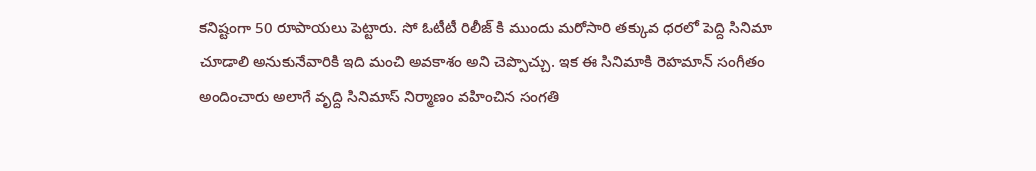కనిష్టంగా 50 రూపాయలు పెట్టారు. సో ఓటీటీ రిలీజ్ కి ముందు మరోసారి తక్కువ ధరలో పెద్ది సినిమా చూడాలి అనుకునేవారికి ఇది మంచి అవకాశం అని చెప్పొచ్చు. ఇక ఈ సినిమాకి రెహమాన్ సంగీతం అందించారు అలాగే వృద్ది సినిమాస్ నిర్మాణం వహించిన సంగతి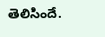తెలిసిందే.